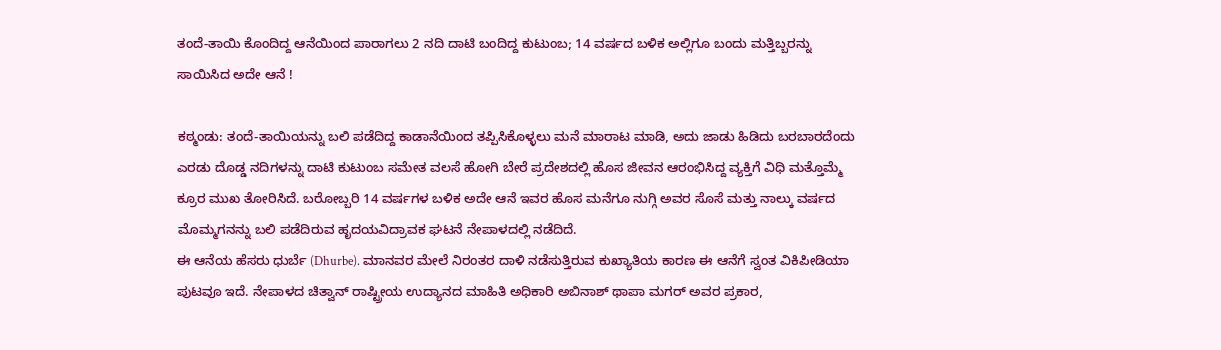ತಂದೆ-ತಾಯಿ ಕೊಂದಿದ್ದ ಆನೆಯಿಂದ ಪಾರಾಗಲು 2 ನದಿ ದಾಟಿ ಬಂದಿದ್ದ ಕುಟುಂಬ; 14 ವರ್ಷದ ಬಳಿಕ ಅಲ್ಲಿಗೂ ಬಂದು ಮತ್ತಿಬ್ಬರನ್ನು ಸಾಯಿಸಿದ ಅದೇ ಆನೆ !

ಕಠ್ಮಂಡು: ತಂದೆ-ತಾಯಿಯನ್ನು ಬಲಿ ಪಡೆದಿದ್ದ ಕಾಡಾನೆಯಿಂದ ತಪ್ಪಿಸಿಕೊಳ್ಳಲು ಮನೆ ಮಾರಾಟ ಮಾಡಿ, ಅದು ಜಾಡು ಹಿಡಿದು ಬರಬಾರದೆಂದು ಎರಡು ದೊಡ್ಡ ನದಿಗಳನ್ನು ದಾಟಿ ಕುಟುಂಬ ಸಮೇತ ವಲಸೆ ಹೋಗಿ ಬೇರೆ ಪ್ರದೇಶದಲ್ಲಿ ಹೊಸ ಜೀವನ ಆರಂಭಿಸಿದ್ದ ವ್ಯಕ್ತಿಗೆ ವಿಧಿ ಮತ್ತೊಮ್ಮೆ ಕ್ರೂರ ಮುಖ ತೋರಿಸಿದೆ. ಬರೋಬ್ಬರಿ 14 ವರ್ಷಗಳ ಬಳಿಕ ಅದೇ ಆನೆ ಇವರ ಹೊಸ ಮನೆಗೂ ನುಗ್ಗಿ ಅವರ ಸೊಸೆ ಮತ್ತು ನಾಲ್ಕು ವರ್ಷದ ಮೊಮ್ಮಗನನ್ನು ಬಲಿ ಪಡೆದಿರುವ ಹೃದಯವಿದ್ರಾವಕ ಘಟನೆ ನೇಪಾಳದಲ್ಲಿ ನಡೆದಿದೆ.
ಈ ಆನೆಯ ಹೆಸರು ಧುರ್ಬೆ (Dhurbe). ಮಾನವರ ಮೇಲೆ ನಿರಂತರ ದಾಳಿ ನಡೆಸುತ್ತಿರುವ ಕುಖ್ಯಾತಿಯ ಕಾರಣ ಈ ಆನೆಗೆ ಸ್ವಂತ ವಿಕಿಪೀಡಿಯಾ ಪುಟವೂ ಇದೆ. ನೇಪಾಳದ ಚಿತ್ವಾನ್ ರಾಷ್ಟ್ರೀಯ ಉದ್ಯಾನದ ಮಾಹಿತಿ ಅಧಿಕಾರಿ ಅಬಿನಾಶ್ ಥಾಪಾ ಮಗರ್ ಅವರ ಪ್ರಕಾರ,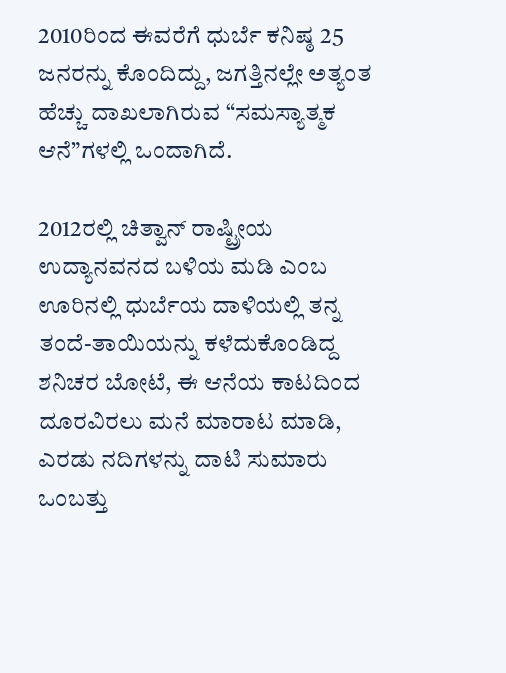2010ರಿಂದ ಈವರೆಗೆ ಧುರ್ಬೆ ಕನಿಷ್ಠ 25 ಜನರನ್ನು ಕೊಂದಿದ್ದು, ಜಗತ್ತಿನಲ್ಲೇ ಅತ್ಯಂತ ಹೆಚ್ಚು ದಾಖಲಾಗಿರುವ “ಸಮಸ್ಯಾತ್ಮಕ ಆನೆ”ಗಳಲ್ಲಿ ಒಂದಾಗಿದೆ.

2012ರಲ್ಲಿ ಚಿತ್ವಾನ್ ರಾಷ್ಟ್ರೀಯ ಉದ್ಯಾನವನದ ಬಳಿಯ ಮಡಿ ಎಂಬ ಊರಿನಲ್ಲಿ ಧುರ್ಬೆಯ ದಾಳಿಯಲ್ಲಿ ತನ್ನ ತಂದೆ-ತಾಯಿಯನ್ನು ಕಳೆದುಕೊಂಡಿದ್ದ ಶನಿಚರ ಬೋಟೆ, ಈ ಆನೆಯ ಕಾಟದಿಂದ ದೂರವಿರಲು ಮನೆ ಮಾರಾಟ ಮಾಡಿ, ಎರಡು ನದಿಗಳನ್ನು ದಾಟಿ ಸುಮಾರು ಒಂಬತ್ತು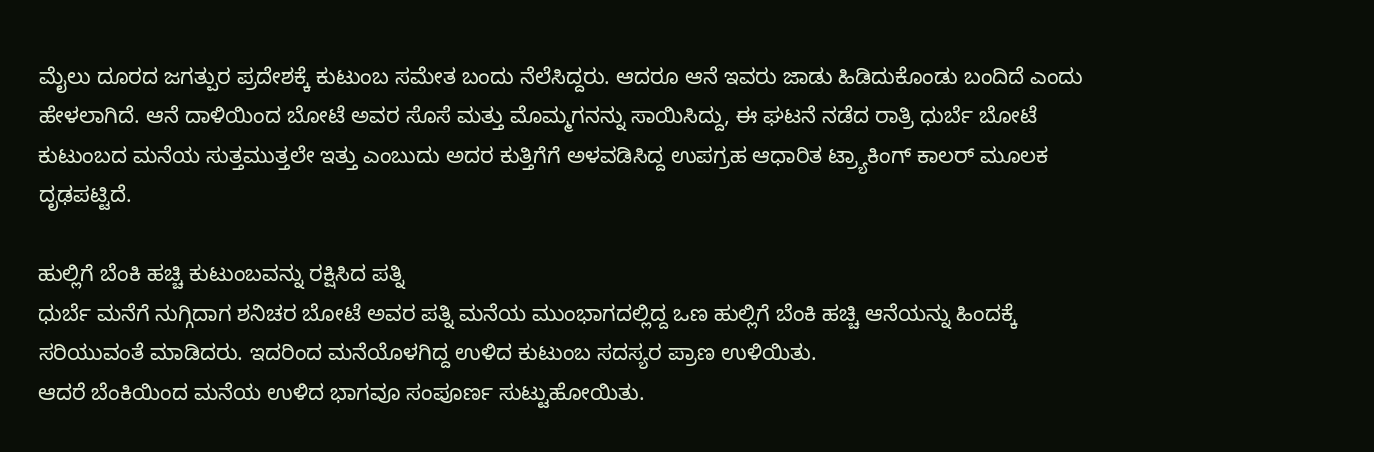ಮೈಲು ದೂರದ ಜಗತ್ಪುರ ಪ್ರದೇಶಕ್ಕೆ ಕುಟುಂಬ ಸಮೇತ ಬಂದು ನೆಲೆಸಿದ್ದರು. ಆದರೂ ಆನೆ ಇವರು ಜಾಡು ಹಿಡಿದುಕೊಂಡು ಬಂದಿದೆ ಎಂದು ಹೇಳಲಾಗಿದೆ. ಆನೆ ದಾಳಿಯಿಂದ ಬೋಟೆ ಅವರ ಸೊಸೆ ಮತ್ತು ಮೊಮ್ಮಗನನ್ನು ಸಾಯಿಸಿದ್ದು, ಈ ಘಟನೆ ನಡೆದ ರಾತ್ರಿ ಧುರ್ಬೆ ಬೋಟೆ ಕುಟುಂಬದ ಮನೆಯ ಸುತ್ತಮುತ್ತಲೇ ಇತ್ತು ಎಂಬುದು ಅದರ ಕುತ್ತಿಗೆಗೆ ಅಳವಡಿಸಿದ್ದ ಉಪಗ್ರಹ ಆಧಾರಿತ ಟ್ರ್ಯಾಕಿಂಗ್ ಕಾಲರ್ ಮೂಲಕ ದೃಢಪಟ್ಟಿದೆ.

ಹುಲ್ಲಿಗೆ ಬೆಂಕಿ ಹಚ್ಚಿ ಕುಟುಂಬವನ್ನು ರಕ್ಷಿಸಿದ ಪತ್ನಿ
ಧುರ್ಬೆ ಮನೆಗೆ ನುಗ್ಗಿದಾಗ ಶನಿಚರ ಬೋಟೆ ಅವರ ಪತ್ನಿ ಮನೆಯ ಮುಂಭಾಗದಲ್ಲಿದ್ದ ಒಣ ಹುಲ್ಲಿಗೆ ಬೆಂಕಿ ಹಚ್ಚಿ ಆನೆಯನ್ನು ಹಿಂದಕ್ಕೆ ಸರಿಯುವಂತೆ ಮಾಡಿದರು. ಇದರಿಂದ ಮನೆಯೊಳಗಿದ್ದ ಉಳಿದ ಕುಟುಂಬ ಸದಸ್ಯರ ಪ್ರಾಣ ಉಳಿಯಿತು.
ಆದರೆ ಬೆಂಕಿಯಿಂದ ಮನೆಯ ಉಳಿದ ಭಾಗವೂ ಸಂಪೂರ್ಣ ಸುಟ್ಟುಹೋಯಿತು.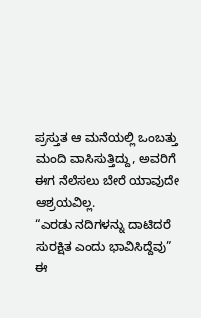ಪ್ರಸ್ತುತ ಆ ಮನೆಯಲ್ಲಿ ಒಂಬತ್ತು ಮಂದಿ ವಾಸಿಸುತ್ತಿದ್ದು, ಅವರಿಗೆ ಈಗ ನೆಲೆಸಲು ಬೇರೆ ಯಾವುದೇ ಆಶ್ರಯವಿಲ್ಲ.
“ಎರಡು ನದಿಗಳನ್ನು ದಾಟಿದರೆ ಸುರಕ್ಷಿತ ಎಂದು ಭಾವಿಸಿದ್ದೆವು”
ಈ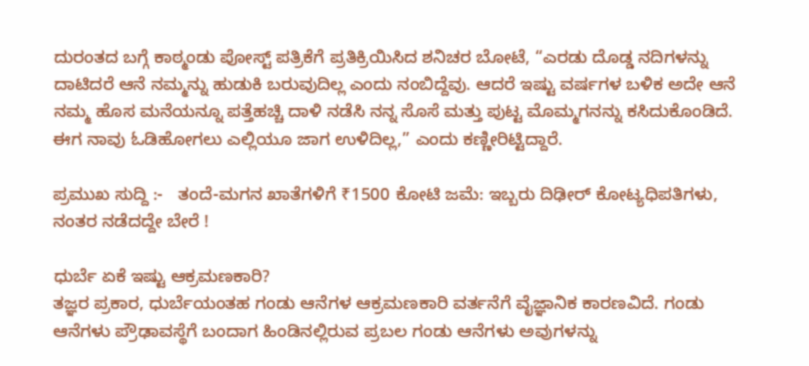ದುರಂತದ ಬಗ್ಗೆ ಕಾಠ್ಮಂಡು ಪೋಸ್ಟ್ ಪತ್ರಿಕೆಗೆ ಪ್ರತಿಕ್ರಿಯಿಸಿದ ಶನಿಚರ ಬೋಟೆ, “ಎರಡು ದೊಡ್ಡ ನದಿಗಳನ್ನು ದಾಟಿದರೆ ಆನೆ ನಮ್ಮನ್ನು ಹುಡುಕಿ ಬರುವುದಿಲ್ಲ ಎಂದು ನಂಬಿದ್ದೆವು. ಆದರೆ ಇಷ್ಟು ವರ್ಷಗಳ ಬಳಿಕ ಅದೇ ಆನೆ ನಮ್ಮ ಹೊಸ ಮನೆಯನ್ನೂ ಪತ್ತೆಹಚ್ಚಿ ದಾಳಿ ನಡೆಸಿ ನನ್ನ ಸೊಸೆ ಮತ್ತು ಪುಟ್ಟ ಮೊಮ್ಮಗನನ್ನು ಕಸಿದುಕೊಂಡಿದೆ. ಈಗ ನಾವು ಓಡಿಹೋಗಲು ಎಲ್ಲಿಯೂ ಜಾಗ ಉಳಿದಿಲ್ಲ,” ಎಂದು ಕಣ್ಣೀರಿಟ್ಟಿದ್ದಾರೆ.

ಪ್ರಮುಖ ಸುದ್ದಿ :-   ತಂದೆ-ಮಗನ ಖಾತೆಗಳಿಗೆ ₹1500 ಕೋಟಿ ಜಮೆ: ಇಬ್ಬರು ದಿಢೀರ್‌ ಕೋಟ್ಯಧಿಪತಿಗಳು, ನಂತರ ನಡೆದದ್ದೇ ಬೇರೆ !

ಧುರ್ಬೆ ಏಕೆ ಇಷ್ಟು ಆಕ್ರಮಣಕಾರಿ?
ತಜ್ಞರ ಪ್ರಕಾರ, ಧುರ್ಬೆಯಂತಹ ಗಂಡು ಆನೆಗಳ ಆಕ್ರಮಣಕಾರಿ ವರ್ತನೆಗೆ ವೈಜ್ಞಾನಿಕ ಕಾರಣವಿದೆ. ಗಂಡು ಆನೆಗಳು ಪ್ರೌಢಾವಸ್ಥೆಗೆ ಬಂದಾಗ ಹಿಂಡಿನಲ್ಲಿರುವ ಪ್ರಬಲ ಗಂಡು ಆನೆಗಳು ಅವುಗಳನ್ನು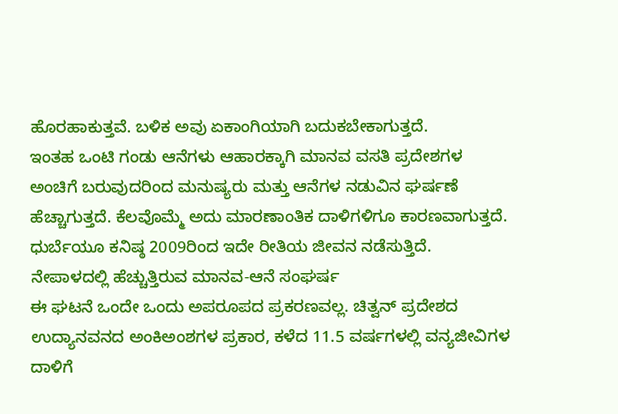ಹೊರಹಾಕುತ್ತವೆ. ಬಳಿಕ ಅವು ಏಕಾಂಗಿಯಾಗಿ ಬದುಕಬೇಕಾಗುತ್ತದೆ.
ಇಂತಹ ಒಂಟಿ ಗಂಡು ಆನೆಗಳು ಆಹಾರಕ್ಕಾಗಿ ಮಾನವ ವಸತಿ ಪ್ರದೇಶಗಳ ಅಂಚಿಗೆ ಬರುವುದರಿಂದ ಮನುಷ್ಯರು ಮತ್ತು ಆನೆಗಳ ನಡುವಿನ ಘರ್ಷಣೆ ಹೆಚ್ಚಾಗುತ್ತದೆ. ಕೆಲವೊಮ್ಮೆ ಅದು ಮಾರಣಾಂತಿಕ ದಾಳಿಗಳಿಗೂ ಕಾರಣವಾಗುತ್ತದೆ. ಧುರ್ಬೆಯೂ ಕನಿಷ್ಠ 2009ರಿಂದ ಇದೇ ರೀತಿಯ ಜೀವನ ನಡೆಸುತ್ತಿದೆ.
ನೇಪಾಳದಲ್ಲಿ ಹೆಚ್ಚುತ್ತಿರುವ ಮಾನವ-ಆನೆ ಸಂಘರ್ಷ
ಈ ಘಟನೆ ಒಂದೇ ಒಂದು ಅಪರೂಪದ ಪ್ರಕರಣವಲ್ಲ. ಚಿತ್ವನ್ ಪ್ರದೇಶದ ಉದ್ಯಾನವನದ ಅಂಕಿಅಂಶಗಳ ಪ್ರಕಾರ, ಕಳೆದ 11.5 ವರ್ಷಗಳಲ್ಲಿ ವನ್ಯಜೀವಿಗಳ ದಾಳಿಗೆ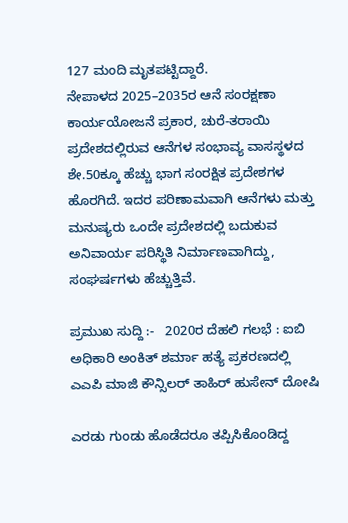127 ಮಂದಿ ಮೃತಪಟ್ಟಿದ್ದಾರೆ.
ನೇಪಾಳದ 2025–2035ರ ಆನೆ ಸಂರಕ್ಷಣಾ ಕಾರ್ಯಯೋಜನೆ ಪ್ರಕಾರ, ಚುರೆ-ತರಾಯಿ ಪ್ರದೇಶದಲ್ಲಿರುವ ಆನೆಗಳ ಸಂಭಾವ್ಯ ವಾಸಸ್ಥಳದ ಶೇ.50ಕ್ಕೂ ಹೆಚ್ಚು ಭಾಗ ಸಂರಕ್ಷಿತ ಪ್ರದೇಶಗಳ ಹೊರಗಿದೆ. ಇದರ ಪರಿಣಾಮವಾಗಿ ಆನೆಗಳು ಮತ್ತು ಮನುಷ್ಯರು ಒಂದೇ ಪ್ರದೇಶದಲ್ಲಿ ಬದುಕುವ ಅನಿವಾರ್ಯ ಪರಿಸ್ಥಿತಿ ನಿರ್ಮಾಣವಾಗಿದ್ದು, ಸಂಘರ್ಷಗಳು ಹೆಚ್ಚುತ್ತಿವೆ.

ಪ್ರಮುಖ ಸುದ್ದಿ :-   2020ರ ದೆಹಲಿ ಗಲಭೆ : ಐಬಿ ಅಧಿಕಾರಿ ಅಂಕಿತ್ ಶರ್ಮಾ ಹತ್ಯೆ ಪ್ರಕರಣದಲ್ಲಿ ಎಎಪಿ ಮಾಜಿ ಕೌನ್ಸಿಲರ್ ತಾಹಿರ್ ಹುಸೇನ್ ದೋಷಿ

ಎರಡು ಗುಂಡು ಹೊಡೆದರೂ ತಪ್ಪಿಸಿಕೊಂಡಿದ್ದ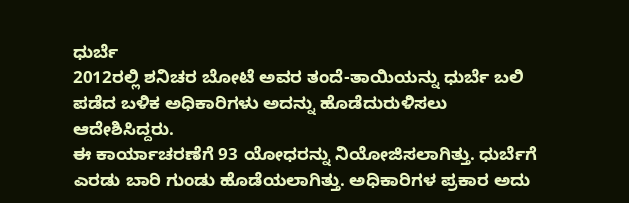ಧುರ್ಬೆ
2012ರಲ್ಲಿ ಶನಿಚರ ಬೋಟೆ ಅವರ ತಂದೆ-ತಾಯಿಯನ್ನು ಧುರ್ಬೆ ಬಲಿ ಪಡೆದ ಬಳಿಕ ಅಧಿಕಾರಿಗಳು ಅದನ್ನು ಹೊಡೆದುರುಳಿಸಲು ಆದೇಶಿಸಿದ್ದರು.
ಈ ಕಾರ್ಯಾಚರಣೆಗೆ 93 ಯೋಧರನ್ನು ನಿಯೋಜಿಸಲಾಗಿತ್ತು. ಧುರ್ಬೆಗೆ ಎರಡು ಬಾರಿ ಗುಂಡು ಹೊಡೆಯಲಾಗಿತ್ತು. ಅಧಿಕಾರಿಗಳ ಪ್ರಕಾರ ಅದು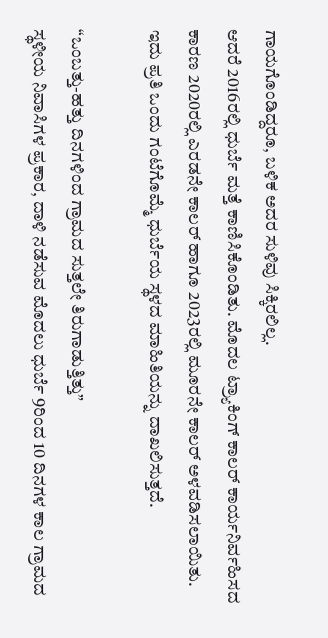ಗಾಯಗೊಂಡಿದ್ದರೂ, ಬಳಿಕ ಅದರ ಸುಳಿವು ಸಿಕ್ಕಿರಲಿಲ್ಲ.
ಆದರೆ 2016ರಲ್ಲಿ ಧುರ್ಬೆ ಮತ್ತೆ ಕಾಣಿಸಿಕೊಂಡಿತು. ಮೊದಲ ಟ್ರ್ಯಾಕಿಂಗ್ ಕಾಲರ್ ಕಾರ್ಯನಿರ್ವಹಿಸದ ಕಾರಣ 2020ರಲ್ಲಿ ಎರಡನೇ ಕಾಲರ್ ಹಾಗೂ 2023ರಲ್ಲಿ ಮೂರನೇ ಕಾಲರ್ ಅಳವಡಿಸಲಾಯಿತು. ಇದು ಪ್ರತಿ ಒಂದು ಗಂಟೆಗೊಮ್ಮೆ ಧುರ್ಬೆಯ ಸ್ಥಳದ ಮಾಹಿತಿಯನ್ನು ದಾಖಲಿಸುತ್ತದೆ.

“ಒಂಬತ್ತು-ಹತ್ತು ದಿನಗಳಿಂದ ಗ್ರಾಮದ ಸುತ್ತಲೇ ತಿರುಗಾಡುತ್ತಿತ್ತು”
ಸ್ಥಳೀಯ ನಿವಾಸಿಗಳ ಪ್ರಕಾರ, ದಾಳಿ ನಡೆಸುವ ಮೊದಲು ಧುರ್ಬೆ 9ರಿಂದ 10 ದಿನಗಳ ಕಾಲ ಗ್ರಾಮದ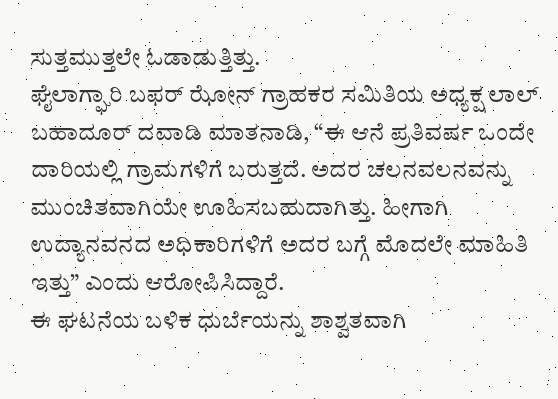ಸುತ್ತಮುತ್ತಲೇ ಓಡಾಡುತ್ತಿತ್ತು.
ಘೈಲಾಗ್ಘಾರಿ ಬಫರ್ ಝೋನ್ ಗ್ರಾಹಕರ ಸಮಿತಿಯ ಅಧ್ಯಕ್ಷ ಲಾಲ್ ಬಹಾದೂರ್ ದವಾಡಿ ಮಾತನಾಡಿ, “ಈ ಆನೆ ಪ್ರತಿವರ್ಷ ಒಂದೇ ದಾರಿಯಲ್ಲಿ ಗ್ರಾಮಗಳಿಗೆ ಬರುತ್ತದೆ. ಅದರ ಚಲನವಲನವನ್ನು ಮುಂಚಿತವಾಗಿಯೇ ಊಹಿಸಬಹುದಾಗಿತ್ತು. ಹೀಗಾಗಿ ಉದ್ಯಾನವನದ ಅಧಿಕಾರಿಗಳಿಗೆ ಅದರ ಬಗ್ಗೆ ಮೊದಲೇ ಮಾಹಿತಿ ಇತ್ತು” ಎಂದು ಆರೋಪಿಸಿದ್ದಾರೆ.
ಈ ಘಟನೆಯ ಬಳಿಕ ಧುರ್ಬೆಯನ್ನು ಶಾಶ್ವತವಾಗಿ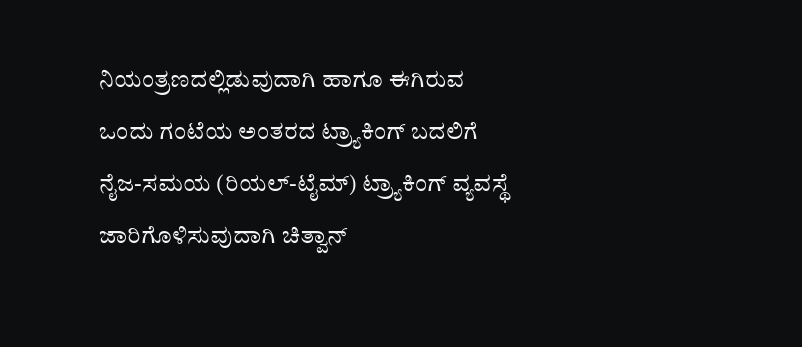ನಿಯಂತ್ರಣದಲ್ಲಿಡುವುದಾಗಿ ಹಾಗೂ ಈಗಿರುವ ಒಂದು ಗಂಟೆಯ ಅಂತರದ ಟ್ರ್ಯಾಕಿಂಗ್ ಬದಲಿಗೆ ನೈಜ-ಸಮಯ (ರಿಯಲ್-ಟೈಮ್) ಟ್ರ್ಯಾಕಿಂಗ್ ವ್ಯವಸ್ಥೆ ಜಾರಿಗೊಳಿಸುವುದಾಗಿ ಚಿತ್ವಾನ್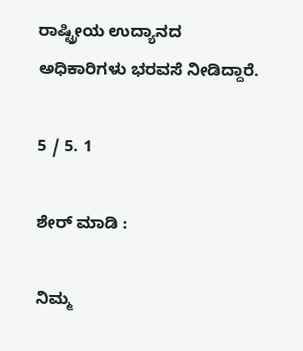ರಾಷ್ಟ್ರೀಯ ಉದ್ಯಾನದ ಅಧಿಕಾರಿಗಳು ಭರವಸೆ ನೀಡಿದ್ದಾರೆ.

5 / 5. 1

ಶೇರ್ ಮಾಡಿ :

ನಿಮ್ಮ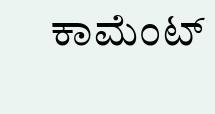ಕಾಮೆಂಟ್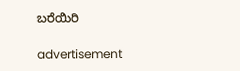ಬರೆಯಿರಿ

advertisement